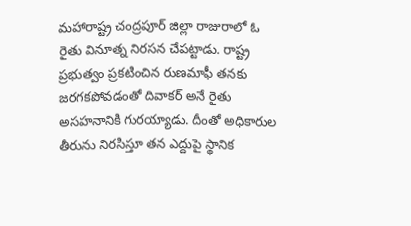మహారాష్ట్ర చంద్రపూర్ జిల్లా రాజురాలో ఓ రైతు వినూత్న నిరసన చేపట్టాడు. రాష్ట్ర ప్రభుత్వం ప్రకటించిన రుణమాఫీ తనకు జరగకపోవడంతో దివాకర్ అనే రైతు అసహనానికి గురయ్యాడు. దీంతో అధికారుల తీరును నిరసిస్తూ తన ఎద్దుపై స్థానిక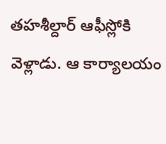తహశీల్దార్ ఆఫీస్లోకి వెళ్లాడు. ఆ కార్యాలయం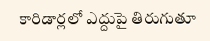కారిడార్లలో ఎద్దుపై తిరుగుతూ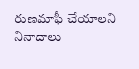రుణమాఫీ చేయాలని నినాదాలు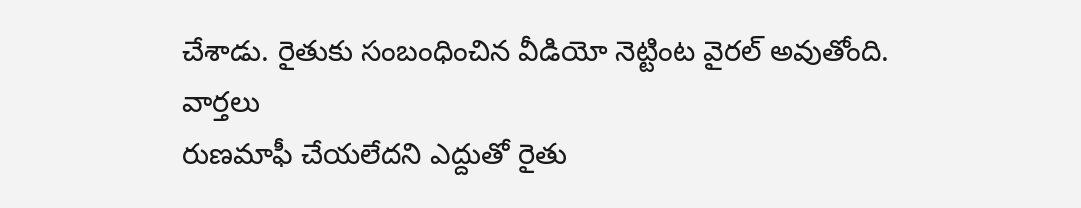చేశాడు. రైతుకు సంబంధించిన వీడియో నెట్టింట వైరల్ అవుతోంది.
వార్తలు
రుణమాఫీ చేయలేదని ఎద్దుతో రైతు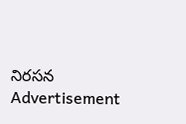నిరసన
Advertisement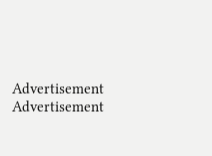Advertisement
Advertisement